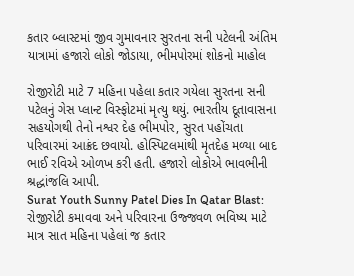કતાર બ્લાસ્ટમાં જીવ ગુમાવનાર સુરતના સની પટેલની અંતિમ યાત્રામાં હજારો લોકો જોડાયા, ભીમપોરમાં શોકનો માહોલ

રોજીરોટી માટે 7 મહિના પહેલા કતાર ગયેલા સુરતના સની પટેલનું ગેસ પ્લાન્ટ વિસ્ફોટમાં મૃત્યુ થયું. ભારતીય દૂતાવાસના સહયોગથી તેનો નશ્વર દેહ ભીમપોર, સુરત પહોંચતા પરિવારમાં આક્રંદ છવાયો. હોસ્પિટલમાંથી મૃતદેહ મળ્યા બાદ ભાઈ રવિએ ઓળખ કરી હતી. હજારો લોકોએ ભાવભીની શ્રદ્ધાંજલિ આપી.
Surat Youth Sunny Patel Dies In Qatar Blast: રોજીરોટી કમાવવા અને પરિવારના ઉજ્જવળ ભવિષ્ય માટે માત્ર સાત મહિના પહેલાં જ કતાર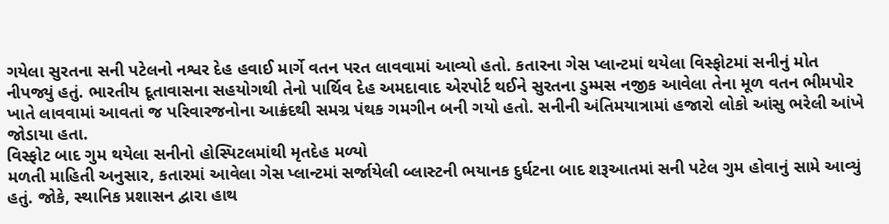ગયેલા સુરતના સની પટેલનો નશ્વર દેહ હવાઈ માર્ગે વતન પરત લાવવામાં આવ્યો હતો. કતારના ગેસ પ્લાન્ટમાં થયેલા વિસ્ફોટમાં સનીનું મોત નીપજ્યું હતું. ભારતીય દૂતાવાસના સહયોગથી તેનો પાર્થિવ દેહ અમદાવાદ એરપોર્ટ થઈને સુરતના ડુમ્મસ નજીક આવેલા તેના મૂળ વતન ભીમપોર ખાતે લાવવામાં આવતાં જ પરિવારજનોના આક્રંદથી સમગ્ર પંથક ગમગીન બની ગયો હતો. સનીની અંતિમયાત્રામાં હજારો લોકો આંસુ ભરેલી આંખે જોડાયા હતા.
વિસ્ફોટ બાદ ગુમ થયેલા સનીનો હોસ્પિટલમાંથી મૃતદેહ મળ્યો
મળતી માહિતી અનુસાર, કતારમાં આવેલા ગેસ પ્લાન્ટમાં સર્જાયેલી બ્લાસ્ટની ભયાનક દુર્ઘટના બાદ શરૂઆતમાં સની પટેલ ગુમ હોવાનું સામે આવ્યું હતું. જોકે, સ્થાનિક પ્રશાસન દ્વારા હાથ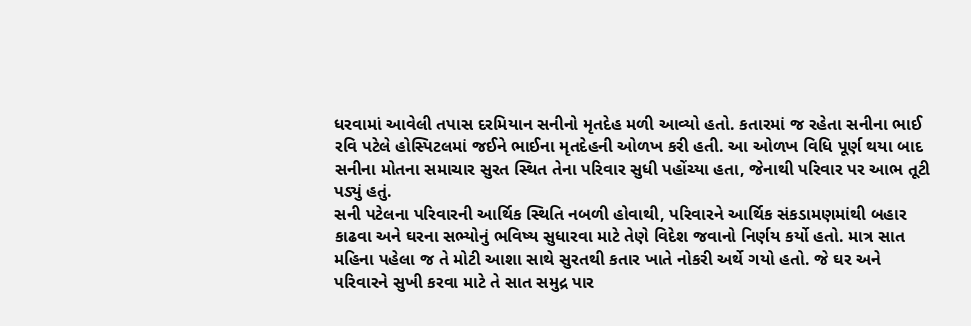ધરવામાં આવેલી તપાસ દરમિયાન સનીનો મૃતદેહ મળી આવ્યો હતો. કતારમાં જ રહેતા સનીના ભાઈ રવિ પટેલે હોસ્પિટલમાં જઈને ભાઈના મૃતદેહની ઓળખ કરી હતી. આ ઓળખ વિધિ પૂર્ણ થયા બાદ સનીના મોતના સમાચાર સુરત સ્થિત તેના પરિવાર સુધી પહોંચ્યા હતા, જેનાથી પરિવાર પર આભ તૂટી પડ્યું હતું.
સની પટેલના પરિવારની આર્થિક સ્થિતિ નબળી હોવાથી, પરિવારને આર્થિક સંકડામણમાંથી બહાર કાઢવા અને ઘરના સભ્યોનું ભવિષ્ય સુધારવા માટે તેણે વિદેશ જવાનો નિર્ણય કર્યો હતો. માત્ર સાત મહિના પહેલા જ તે મોટી આશા સાથે સુરતથી કતાર ખાતે નોકરી અર્થે ગયો હતો. જે ઘર અને પરિવારને સુખી કરવા માટે તે સાત સમુદ્ર પાર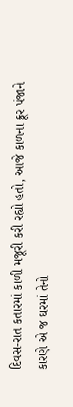દિવસ-રાત કતારમાં કાળી મજૂરી કરી રહ્યો હતો, આજે કાળના ક્રૂર પંજાને કારણે એ જ ઘરમાં તેનો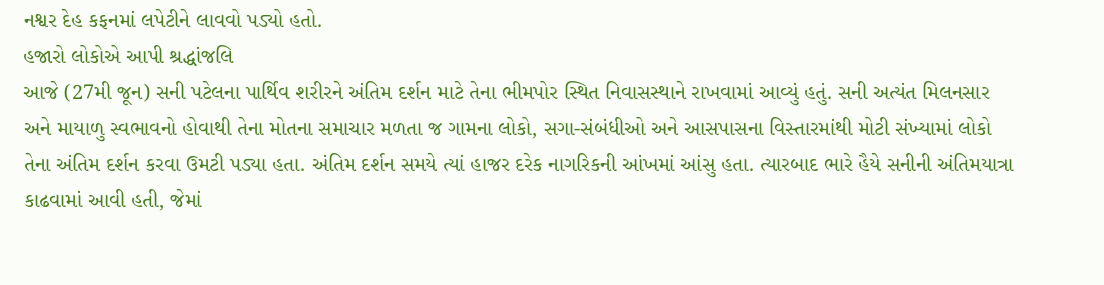નશ્વર દેહ કફનમાં લપેટીને લાવવો પડ્યો હતો.
હજારો લોકોએ આપી શ્રદ્ધાંજલિ
આજે (27મી જૂન) સની પટેલના પાર્થિવ શરીરને અંતિમ દર્શન માટે તેના ભીમપોર સ્થિત નિવાસસ્થાને રાખવામાં આવ્યું હતું. સની અત્યંત મિલનસાર અને માયાળુ સ્વભાવનો હોવાથી તેના મોતના સમાચાર મળતા જ ગામના લોકો, સગા-સંબંધીઓ અને આસપાસના વિસ્તારમાંથી મોટી સંખ્યામાં લોકો તેના અંતિમ દર્શન કરવા ઉમટી પડ્યા હતા. અંતિમ દર્શન સમયે ત્યાં હાજર દરેક નાગરિકની આંખમાં આંસુ હતા. ત્યારબાદ ભારે હૈયે સનીની અંતિમયાત્રા કાઢવામાં આવી હતી, જેમાં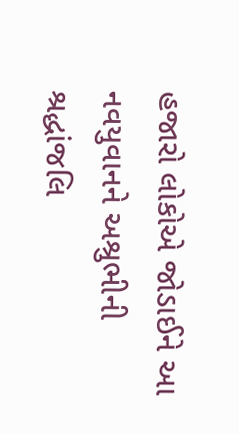હજારો લોકોએ જોડાઈને આ નવયુવાનને અશ્રુભીની શ્રદ્ધાંજલિ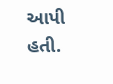આપી હતી.